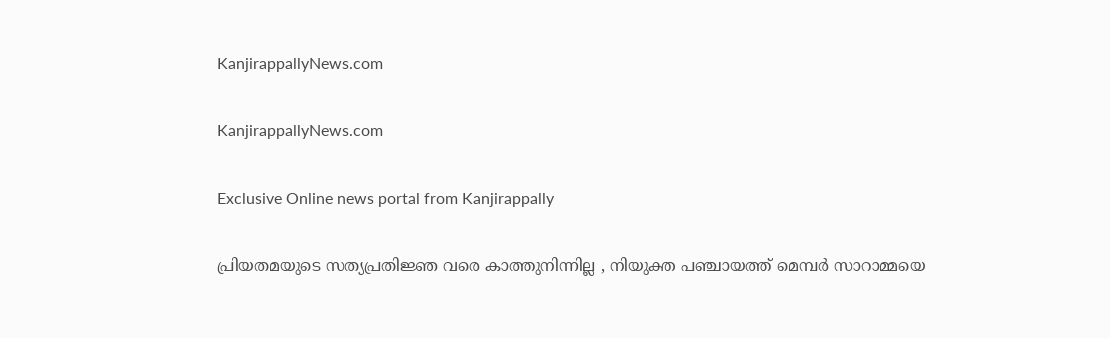KanjirappallyNews.com

KanjirappallyNews.com

Exclusive Online news portal from Kanjirappally

പ്രിയതമയുടെ സത്യപ്രതിജ്ഞ വരെ കാത്തുനിന്നില്ല , നിയുക്ത പഞ്ചായത്ത്‌ മെമ്പർ സാറാമ്മയെ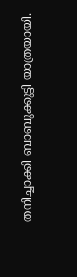തനിച്ചാക്കി ബാബുക്കുട്ടി യാത്രയായി.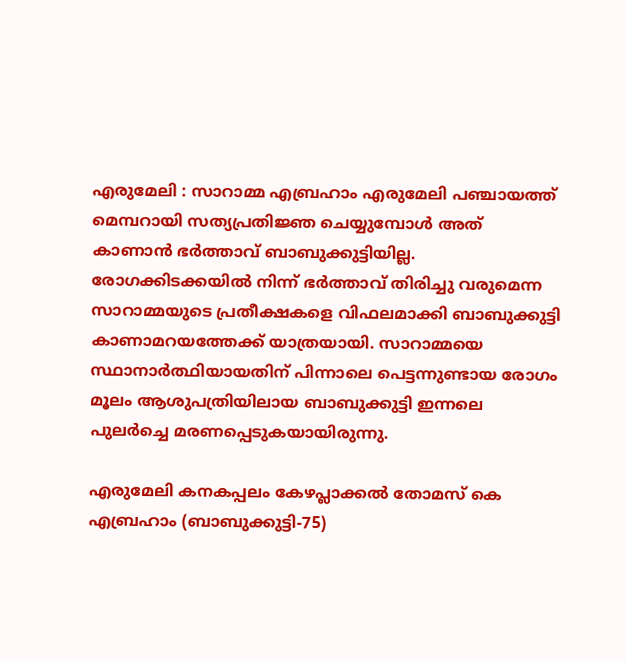എരുമേലി : സാറാമ്മ എബ്രഹാം എരുമേലി പഞ്ചായത്ത്‌ മെമ്പറായി സത്യപ്രതിജ്ഞ ചെയ്യുമ്പോൾ അത് കാണാൻ ഭർത്താവ് ബാബുക്കുട്ടിയില്ല. രോഗക്കിടക്കയിൽ നിന്ന് ഭർത്താവ് തിരിച്ചു വരുമെന്ന സാറാമ്മയുടെ പ്രതീക്ഷകളെ വിഫലമാക്കി ബാബുക്കുട്ടി കാണാമറയത്തേക്ക് യാത്രയായി. സാറാമ്മയെ സ്ഥാനാർത്ഥിയായതിന് പിന്നാലെ പെട്ടന്നുണ്ടായ രോഗം മൂലം ആശുപത്രിയിലായ ബാബുക്കുട്ടി ഇന്നലെ പുലർച്ചെ മരണപ്പെടുകയായിരുന്നു.

എരുമേലി കനകപ്പലം കേഴപ്ലാക്കൽ തോമസ് കെ എബ്രഹാം (ബാബുക്കുട്ടി-75)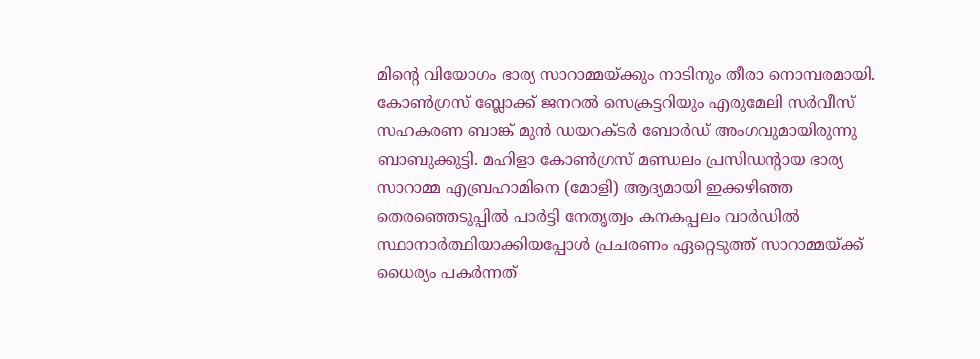മിന്റെ വിയോഗം ഭാര്യ സാറാമ്മയ്ക്കും നാടിനും തീരാ നൊമ്പരമായി. കോൺഗ്രസ്‌ ബ്ലോക്ക്‌ ജനറൽ സെക്രട്ടറിയും എരുമേലി സർവീസ് സഹകരണ ബാങ്ക് മുൻ ഡയറക്ടർ ബോർഡ് അംഗവുമായിരുന്നു ബാബുക്കുട്ടി. മഹിളാ കോൺഗ്രസ്‌ മണ്ഡലം പ്രസിഡന്റായ ഭാര്യ സാറാമ്മ എബ്രഹാമിനെ (മോളി) ആദ്യമായി ഇക്കഴിഞ്ഞ തെരഞ്ഞെടുപ്പിൽ പാർട്ടി നേതൃത്വം കനകപ്പലം വാർഡിൽ സ്ഥാനാർത്ഥിയാക്കിയപ്പോൾ പ്രചരണം ഏറ്റെടുത്ത് സാറാമ്മയ്ക്ക് ധൈര്യം പകർന്നത്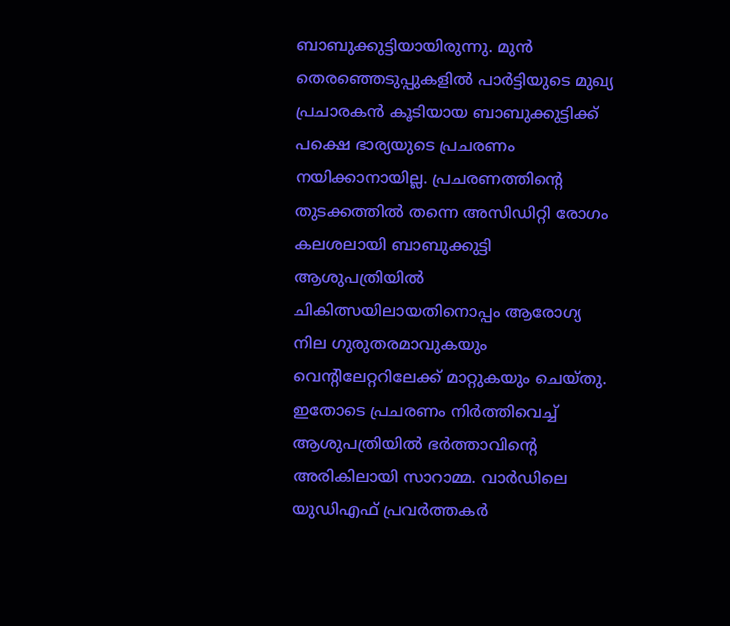ബാബുക്കുട്ടിയായിരുന്നു. മുൻ തെരഞ്ഞെടുപ്പുകളിൽ പാർട്ടിയുടെ മുഖ്യ പ്രചാരകൻ കൂടിയായ ബാബുക്കുട്ടിക്ക് പക്ഷെ ഭാര്യയുടെ പ്രചരണം നയിക്കാനായില്ല. പ്രചരണത്തിന്റെ തുടക്കത്തിൽ തന്നെ അസിഡിറ്റി രോഗം കലശലായി ബാബുക്കുട്ടി ആശുപത്രിയിൽ ചികിത്സയിലായതിനൊപ്പം ആരോഗ്യ നില ഗുരുതരമാവുകയും വെന്റിലേറ്ററിലേക്ക് മാറ്റുകയും ചെയ്തു. ഇതോടെ പ്രചരണം നിർത്തിവെച്ച് ആശുപത്രിയിൽ ഭർത്താവിന്റെ അരികിലായി സാറാമ്മ. വാർഡിലെ യുഡിഎഫ് പ്രവർത്തകർ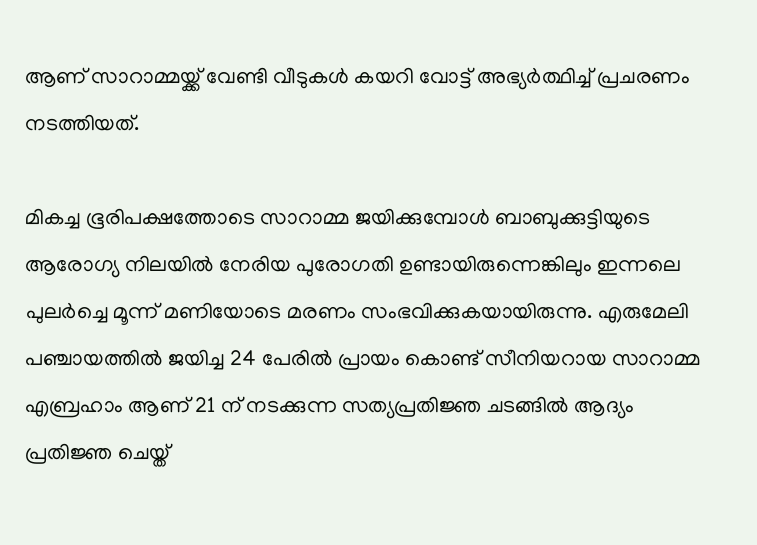ആണ് സാറാമ്മയ്ക്ക് വേണ്ടി വീടുകൾ കയറി വോട്ട് അഭ്യർത്ഥിച്ച് പ്രചരണം നടത്തിയത്.

മികച്ച ഭൂരിപക്ഷത്തോടെ സാറാമ്മ ജയിക്കുമ്പോൾ ബാബുക്കുട്ടിയുടെ ആരോഗ്യ നിലയിൽ നേരിയ പുരോഗതി ഉണ്ടായിരുന്നെങ്കിലും ഇന്നലെ പുലർച്ചെ മൂന്ന് മണിയോടെ മരണം സംഭവിക്കുകയായിരുന്നു. എരുമേലി പഞ്ചായത്തിൽ ജയിച്ച 24 പേരിൽ പ്രായം കൊണ്ട് സീനിയറായ സാറാമ്മ എബ്രഹാം ആണ് 21 ന് നടക്കുന്ന സത്യപ്രതിജ്ഞ ചടങ്ങിൽ ആദ്യം പ്രതിജ്ഞ ചെയ്ത്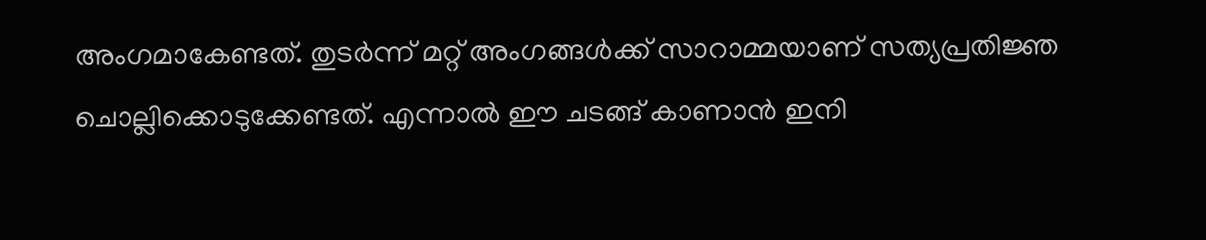അംഗമാകേണ്ടത്. തുടർന്ന് മറ്റ് അംഗങ്ങൾക്ക് സാറാമ്മയാണ് സത്യപ്രതിജ്ഞ ചൊല്ലിക്കൊടുക്കേണ്ടത്. എന്നാൽ ഈ ചടങ്ങ് കാണാൻ ഇനി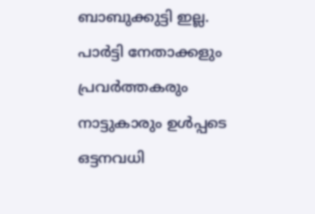ബാബുക്കുട്ടി ഇല്ല. പാർട്ടി നേതാക്കളും പ്രവർത്തകരും നാട്ടുകാരും ഉൾപ്പടെ ഒട്ടനവധി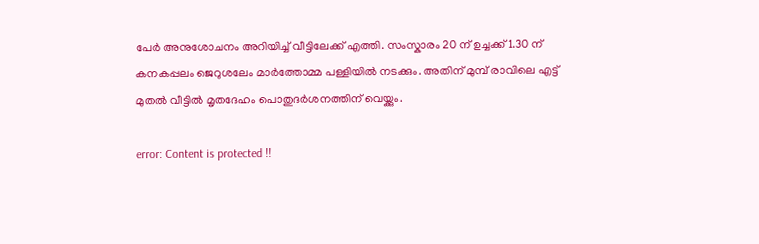പേർ അനുശോചനം അറിയിച്ച് വീട്ടിലേക്ക് എത്തി. സംസ്കാരം 20 ന് ഉച്ചക്ക് 1.30 ന് കനകപ്പലം ജെറുശലേം മാർത്തോമ്മ പള്ളിയിൽ നടക്കും. അതിന് മുമ്പ് രാവിലെ എട്ട് മുതൽ വീട്ടിൽ മൃതദേഹം പൊതുദർശനത്തിന് വെയ്ക്കും.

error: Content is protected !!